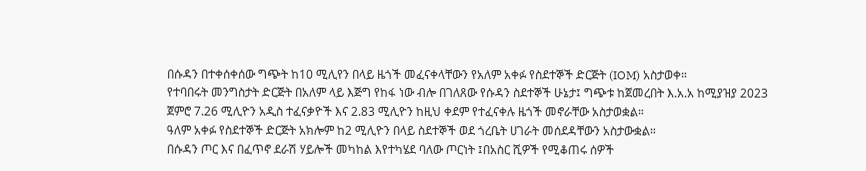በሱዳን በተቀሰቀሰው ግጭት ከ10 ሚሊየን በላይ ዜጎች መፈናቀላቸውን የአለም አቀፉ የስደተኞች ድርጅት (IOM) አስታወቀ።
የተባበሩት መንግስታት ድርጅት በአለም ላይ እጅግ የከፋ ነው ብሎ በገለጸው የሱዳን ስደተኞች ሁኔታ፤ ግጭቱ ከጀመረበት እ.አ.አ ከሚያዝያ 2023 ጀምሮ 7.26 ሚሊዮን አዲስ ተፈናቃዮች እና 2.83 ሚሊዮን ከዚህ ቀደም የተፈናቀሉ ዜጎች መኖራቸው አስታወቋል።
ዓለም አቀፉ የስደተኞች ድርጅት አክሎም ከ2 ሚሊዮን በላይ ስደተኞች ወደ ጎረቤት ሀገራት መሰደዳቸውን አስታውቋል።
በሱዳን ጦር እና በፈጥኖ ደራሽ ሃይሎች መካከል እየተካሄደ ባለው ጦርነት ፤በአስር ሺዎች የሚቆጠሩ ሰዎች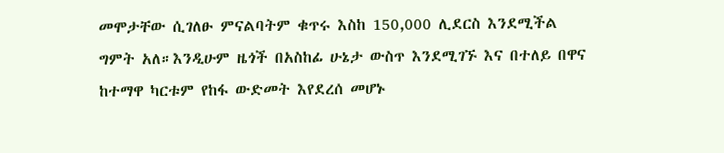መሞታቸው ሲገለፁ ምናልባትም ቁጥሩ እስከ 150,000 ሊደርስ እንደሚችል ግምት አለ።እንዲሁም ዜጎች በአስከፊ ሁኔታ ውስጥ እንደሚገኙ እና በተለይ በዋና ከተማዋ ካርቱም የከፋ ውድመት እየደረሰ መሆኑ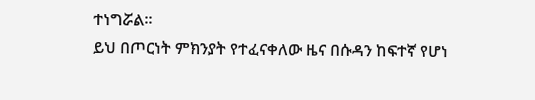ተነግሯል።
ይህ በጦርነት ምክንያት የተፈናቀለው ዜና በሱዳን ከፍተኛ የሆነ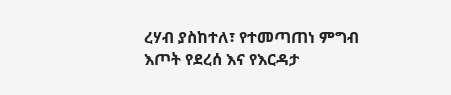ረሃብ ያስከተለ፣ የተመጣጠነ ምግብ እጦት የደረሰ እና የእርዳታ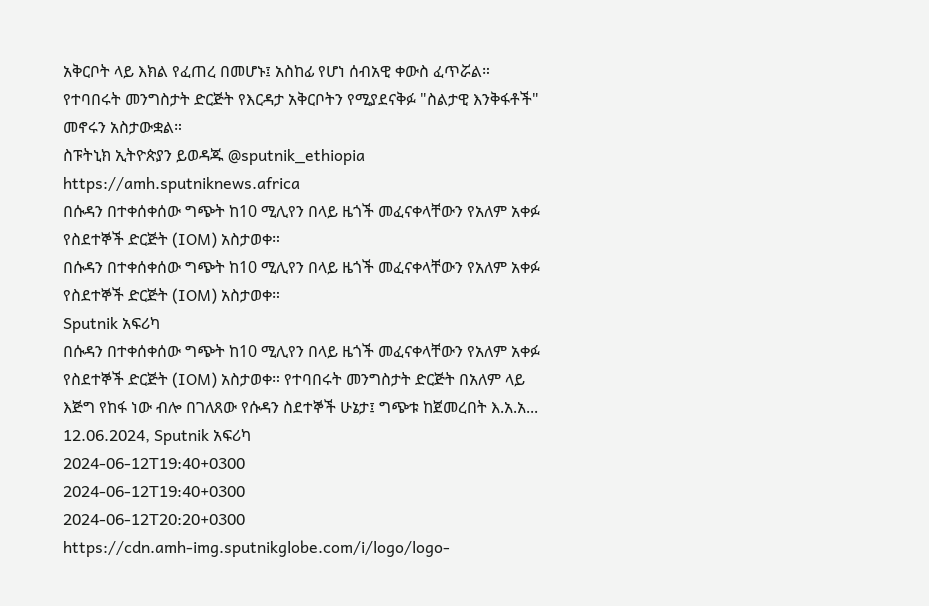አቅርቦት ላይ እክል የፈጠረ በመሆኑ፤ አስከፊ የሆነ ሰብአዊ ቀውስ ፈጥሯል። የተባበሩት መንግስታት ድርጅት የእርዳታ አቅርቦትን የሚያደናቅፉ "ስልታዊ እንቅፋቶች" መኖሩን አስታውቋል።
ስፑትኒክ ኢትዮጵያን ይወዳጁ @sputnik_ethiopia
https://amh.sputniknews.africa
በሱዳን በተቀሰቀሰው ግጭት ከ10 ሚሊየን በላይ ዜጎች መፈናቀላቸውን የአለም አቀፉ የስደተኞች ድርጅት (IOM) አስታወቀ።
በሱዳን በተቀሰቀሰው ግጭት ከ10 ሚሊየን በላይ ዜጎች መፈናቀላቸውን የአለም አቀፉ የስደተኞች ድርጅት (IOM) አስታወቀ።
Sputnik አፍሪካ
በሱዳን በተቀሰቀሰው ግጭት ከ10 ሚሊየን በላይ ዜጎች መፈናቀላቸውን የአለም አቀፉ የስደተኞች ድርጅት (IOM) አስታወቀ። የተባበሩት መንግስታት ድርጅት በአለም ላይ እጅግ የከፋ ነው ብሎ በገለጸው የሱዳን ስደተኞች ሁኔታ፤ ግጭቱ ከጀመረበት እ.አ.አ... 12.06.2024, Sputnik አፍሪካ
2024-06-12T19:40+0300
2024-06-12T19:40+0300
2024-06-12T20:20+0300
https://cdn.amh-img.sputnikglobe.com/i/logo/logo-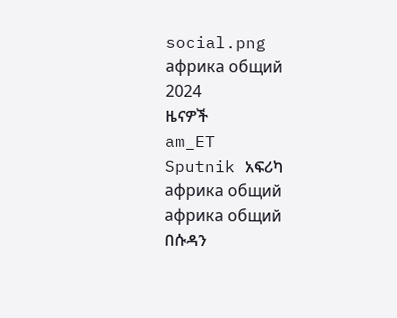social.png
африка общий
2024
ዜናዎች
am_ET
Sputnik አፍሪካ
африка общий
африка общий
በሱዳን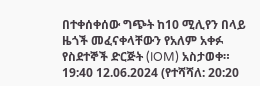በተቀሰቀሰው ግጭት ከ10 ሚሊየን በላይ ዜጎች መፈናቀላቸውን የአለም አቀፉ የስደተኞች ድርጅት (IOM) አስታወቀ።
19:40 12.06.2024 (የተሻሻለ: 20:20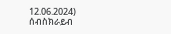12.06.2024)
ሰብስክራይብ